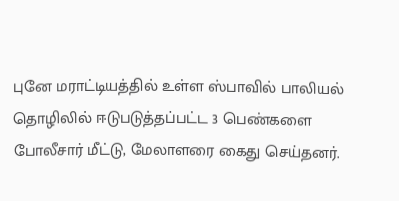புனே மராட்டியத்தில் உள்ள ஸ்பாவில் பாலியல் தொழிலில் ஈடுபடுத்தப்பட்ட 3 பெண்களை போலீசார் மீட்டு, மேலாளரை கைது செய்தனர்.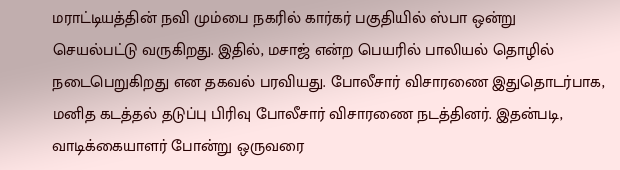மராட்டியத்தின் நவி மும்பை நகரில் கார்கர் பகுதியில் ஸ்பா ஒன்று செயல்பட்டு வருகிறது. இதில், மசாஜ் என்ற பெயரில் பாலியல் தொழில் நடைபெறுகிறது என தகவல் பரவியது. போலீசார் விசாரணை இதுதொடர்பாக, மனித கடத்தல் தடுப்பு பிரிவு போலீசார் விசாரணை நடத்தினர். இதன்படி, வாடிக்கையாளர் போன்று ஒருவரை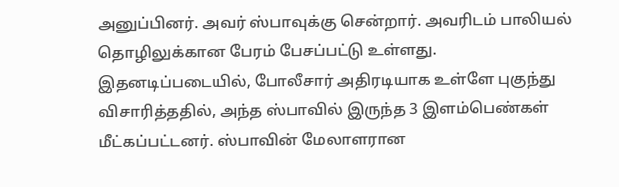அனுப்பினர். அவர் ஸ்பாவுக்கு சென்றார். அவரிடம் பாலியல் தொழிலுக்கான பேரம் பேசப்பட்டு உள்ளது. இதனடிப்படையில், போலீசார் அதிரடியாக உள்ளே புகுந்து விசாரித்ததில், அந்த ஸ்பாவில் இருந்த 3 இளம்பெண்கள் மீட்கப்பட்டனர். ஸ்பாவின் மேலாளரான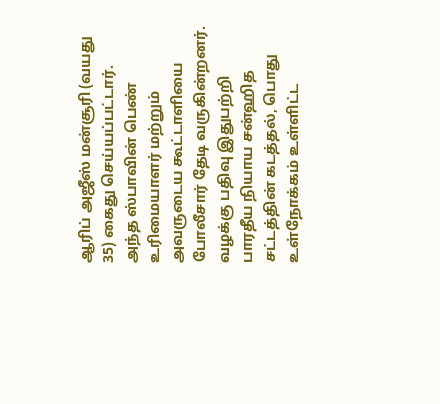ஆரிப் அஜீஸ் மன்சூரி (வயது 35) கைது செய்யப்பட்டார். அந்த ஸ்பாவின் பெண் உரிமையாளர் மற்றும் அவருடைய கூட்டாளியை போலீசார் தேடி வருகின்றனர். வழக்கு பதிவு இதுபற்றி பாரதீய நியாய சன்ஹித சட்டத்தின் கடத்தல், பொது உள்நோக்கம் உள்ளிட்ட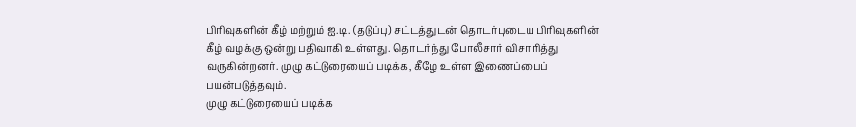பிரிவுகளின் கீழ் மற்றும் ஐ.டி. (தடுப்பு) சட்டத்துடன் தொடர்புடைய பிரிவுகளின் கீழ் வழக்கு ஒன்று பதிவாகி உள்ளது. தொடர்ந்து போலீசார் விசாரித்து வருகின்றனர். முழு கட்டுரையைப் படிக்க, கீழே உள்ள இணைப்பைப் பயன்படுத்தவும்.
முழு கட்டுரையைப் படிக்க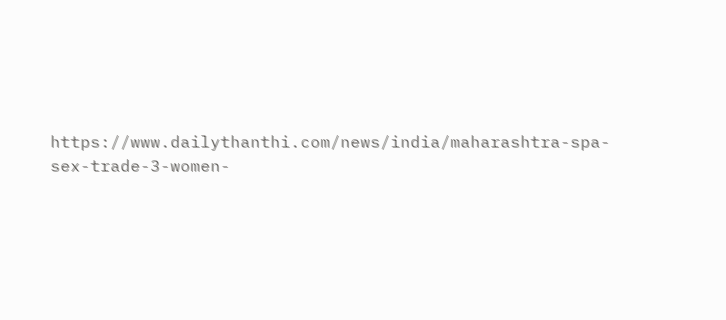https://www.dailythanthi.com/news/india/maharashtra-spa-sex-trade-3-women-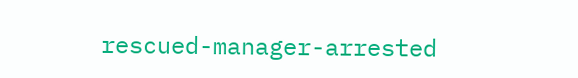rescued-manager-arrested